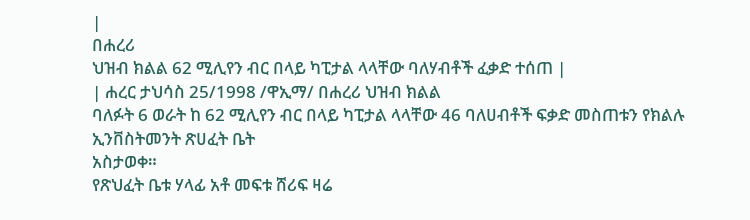|
በሐረሪ
ህዝብ ክልል 62 ሚሊየን ብር በላይ ካፒታል ላላቸው ባለሃብቶች ፈቃድ ተሰጠ |
| ሐረር ታህሳስ 25/1998 /ዋኢማ/ በሐረሪ ህዝብ ክልል
ባለፉት 6 ወራት ከ 62 ሚሊየን ብር በላይ ካፒታል ላላቸው 46 ባለሀብቶች ፍቃድ መስጠቱን የክልሉ ኢንቨስትመንት ጽሀፈት ቤት
አስታወቀ።
የጽህፈት ቤቱ ሃላፊ አቶ መፍቱ ሸሪፍ ዛሬ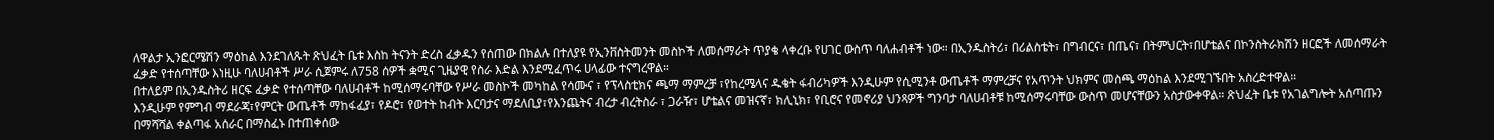ለዋልታ ኢንፎርሜሽን ማዕከል እንደገለጹት ጽህፈት ቤቱ እስከ ትናንት ድረስ ፈቃዱን የሰጠው በክልሉ በተለያዩ የኢንቨስትመንት መስኮች ለመሰማራት ጥያቄ ላቀረቡ የሀገር ውስጥ ባለሐብቶች ነው። በኢንዱስትሪ፣ በሪልስቴት፣ በግብርና፣ በጤና፣ በትምህርት፣በሆቴልና በኮንስትራክሽን ዘርፎች ለመሰማራት ፈቃድ የተሰጣቸው እነዚሁ ባለሀብቶች ሥራ ሲጀምሩ ለ758 ሰዎች ቋሚና ጊዜያዊ የስራ እድል እንደሚፈጥሩ ሀላፊው ተናግረዋል።
በተለይም በኢንዱስትሪ ዘርፍ ፈቃድ የተሰጣቸው ባለሀብቶች ከሚሰማሩባቸው የሥራ መስኮች መካከል የሳሙና ፣ የፕላስቲክና ጫማ ማምረቻ ፣የከረሜላና ዱቄት ፋብሪካዎች እንዲሁም የሲሚንቶ ውጤቶች ማምረቻና የአጥንት ህክምና መስጫ ማዕከል እንደሚገኙበት አስረድተዋል።
እንዲሁም የምግብ ማደራጃ፣የምርት ውጤቶች ማከፋፈያ፣ የዶሮ፣ የወተት ከብት እርባታና ማደለቢያ፣የእንጨትና ብረታ ብረትስራ ፣ ጋራዥ፣ ሆቴልና መዝናኛ፣ ክሊኒክ፣ የቢሮና የመኖሪያ ህንጻዎች ግንባታ ባለሀብቶቹ ከሚሰማሩባቸው ውስጥ መሆናቸውን አስታውቀዋል። ጽህፈት ቤቱ የአገልግሎት አሰጣጡን በማሻሻል ቀልጣፋ አሰራር በማስፈኑ በተጠቀሰው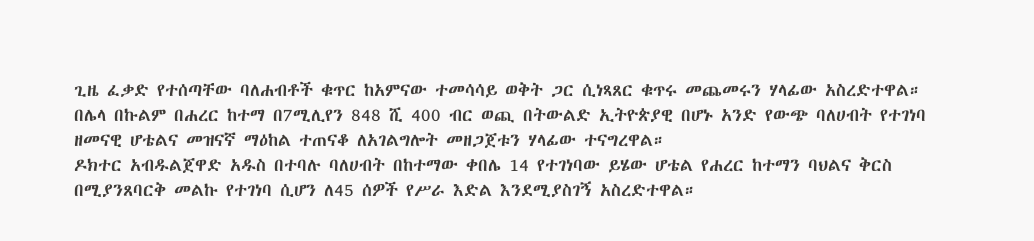ጊዜ ፈቃድ የተሰጣቸው ባለሐብቶች ቁጥር ከአምናው ተመሳሳይ ወቅት ጋር ሲነጻጸር ቁጥሩ መጨመሩን ሃላፊው አስረድተዋል።
በሌላ በኩልም በሐረር ከተማ በ7ሚሊየን 848 ሺ 400 ብር ወጪ በትውልድ ኢትዮጵያዊ በሆኑ አንድ የውጭ ባለሀብት የተገነባ ዘመናዊ ሆቴልና መዝናኛ ማዕከል ተጠናቆ ለአገልግሎት መዘጋጀቱን ሃላፊው ተናግረዋል።
ዶክተር አብዱልጀዋድ አዱስ በተባሉ ባለሀብት በከተማው ቀበሌ 14 የተገነባው ይሄው ሆቴል የሐረር ከተማን ባህልና ቅርስ በሚያንጸባርቅ መልኩ የተገነባ ሲሆን ለ45 ሰዎች የሥራ እድል እንደሚያስገኝ አስረድተዋል።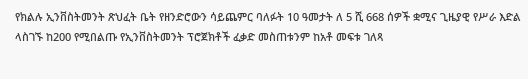የክልሉ ኢንቨስትመንት ጽህፈት ቤት የዘንድሮውን ሳይጨምር ባለፉት 10 ዓመታት ለ 5 ሺ 668 ሰዎች ቋሚና ጊዜያዊ የሥራ እድል ላስገኙ ከ200 የሚበልጡ የኢንቨስትመንት ፕሮጀክቶች ፈቃድ መስጠቱንም ከአቶ መፍቱ ገለጻ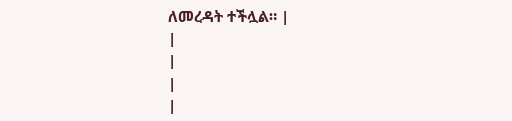ለመረዳት ተችሏል። |
|
|
|
|